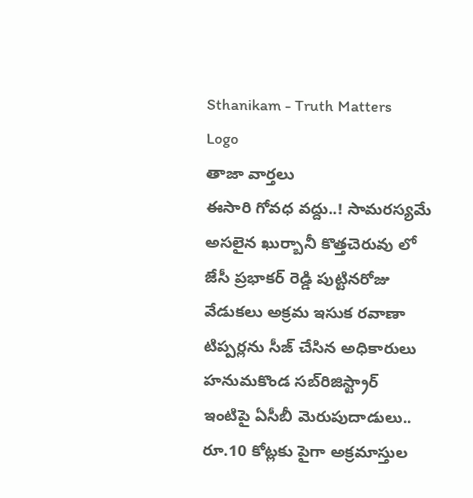Sthanikam - Truth Matters
Logo
తాజా వార్తలు
ఈసారి గోవధ వద్దు..! సామరస్యమే అసలైన ఖుర్బానీ కొత్తచెరువు లో జేసీ ప్రభాకర్ రెడ్డి పుట్టినరోజు వేడుకలు అక్రమ ఇసుక రవాణా టిప్పర్లను సీజ్ చేసిన అధికారులు హనుమకొండ సబ్‌రిజిస్ట్రార్ ఇంటిపై ఏసీబీ మెరుపుదాడులు.. రూ.10 కోట్లకు పైగా అక్రమాస్తుల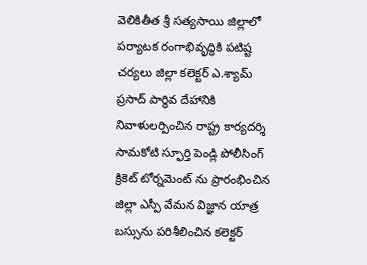వెలికితీత శ్రీ సత్యసాయి జిల్లాలో పర్యాటక రంగాభివృద్ధికి పటిష్ట చర్యలు జిల్లా కలెక్టర్ ఎ.శ్యామ్ ప్రసాద్ పార్థివ దేహానికి నివాళులర్పించిన రాష్ట్ర కార్యదర్శి సామకోటి స్ఫూర్తి పెండ్లి పోలీసింగ్ క్రికెట్ టోర్నమెంట్ ను ప్రారంభించిన జిల్లా ఎస్పీ వేమన విజ్ఞాన యాత్ర బస్సును పరిశీలించిన కలెక్టర్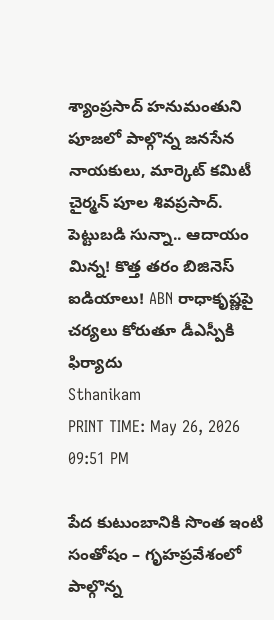శ్యాంప్రసాద్ హనుమంతుని పూజలో పాల్గొన్న జనసేన నాయకులు, మార్కెట్ కమిటీ చైర్మన్ పూల శివప్రసాద్. పెట్టుబడి సున్నా.. ఆదాయం మిన్న! కొత్త తరం బిజినెస్ ఐడియాలు! ABN రాధాకృష్ణపై చర్యలు కోరుతూ డీఎస్పీకి ఫిర్యాదు
Sthanikam
PRINT TIME: May 26, 2026 09:51 PM

పేద కుటుంబానికి సొంత ఇంటి సంతోషం – గృహప్రవేశంలో పాల్గొన్న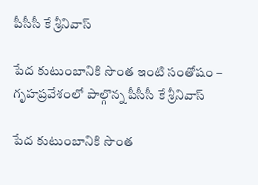పీసీసీ కే శ్రీనివాస్

పేద కుటుంబానికి సొంత ఇంటి సంతోషం – గృహప్రవేశంలో పాల్గొన్న పీసీసీ కే శ్రీనివాస్

పేద కుటుంబానికి సొంత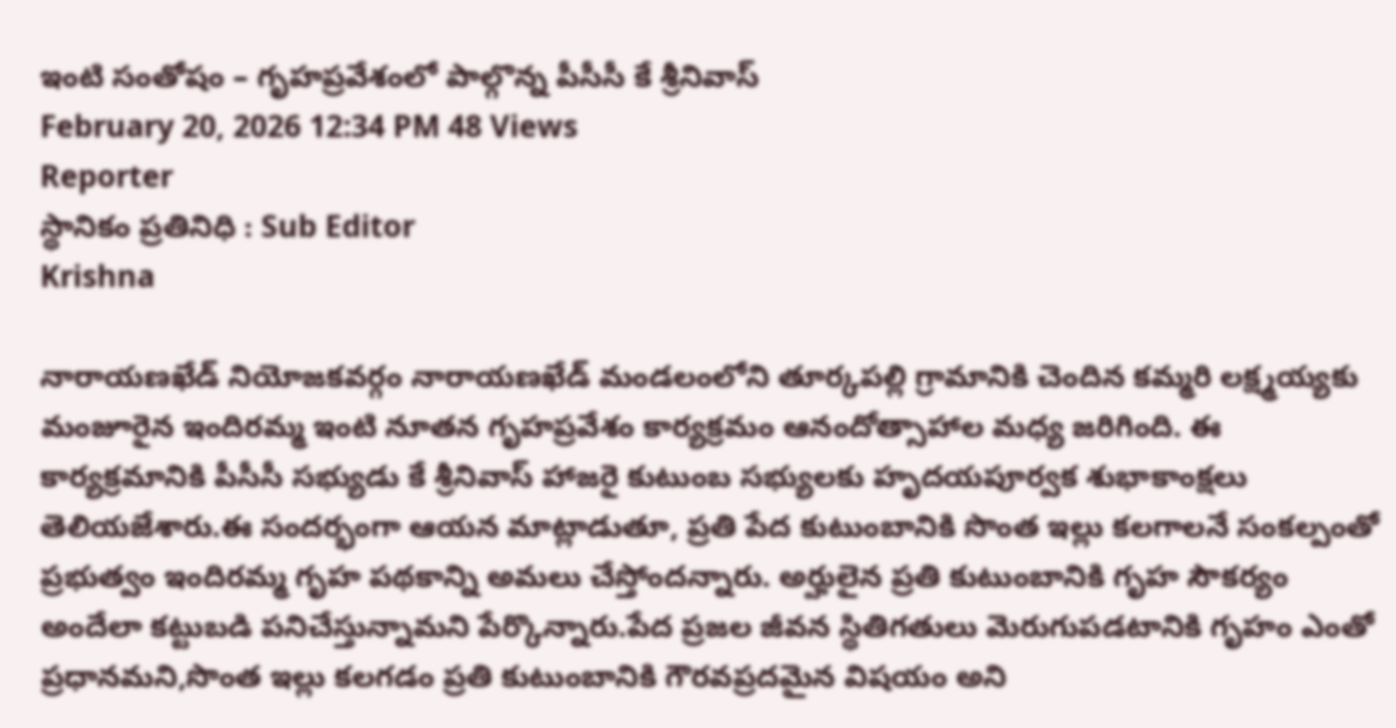ఇంటి సంతోషం – గృహప్రవేశంలో పాల్గొన్న పీసీసీ కే శ్రీనివాస్
February 20, 2026 12:34 PM 48 Views
Reporter
స్థానికం ప్రతినిధి : Sub Editor
Krishna

నారాయణఖేడ్ నియోజకవర్గం నారాయణఖేడ్ మండలంలోని తూర్కపల్లి గ్రామానికి చెందిన కమ్మరి లక్ష్మయ్యకు మంజూరైన ఇందిరమ్మ ఇంటి నూతన గృహప్రవేశం కార్యక్రమం ఆనందోత్సాహాల మధ్య జరిగింది. ఈ కార్యక్రమానికి పీసీసీ సభ్యుడు కే శ్రీనివాస్ హాజరై కుటుంబ సభ్యులకు హృదయపూర్వక శుభాకాంక్షలు తెలియజేశారు.ఈ సందర్భంగా ఆయన మాట్లాడుతూ, ప్రతి పేద కుటుంబానికి సొంత ఇల్లు కలగాలనే సంకల్పంతో ప్రభుత్వం ఇందిరమ్మ గృహ పథకాన్ని అమలు చేస్తోందన్నారు. అర్హులైన ప్రతి కుటుంబానికి గృహ సౌకర్యం అందేలా కట్టుబడి పనిచేస్తున్నామని పేర్కొన్నారు.పేద ప్రజల జీవన స్థితిగతులు మెరుగుపడటానికి గృహం ఎంతో ప్రధానమని,సొంత ఇల్లు కలగడం ప్రతి కుటుంబానికి గౌరవప్రదమైన విషయం అని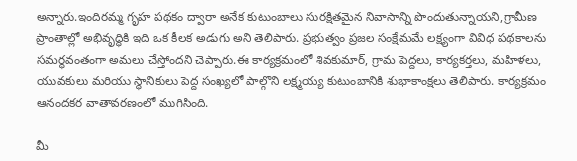అన్నారు.ఇందిరమ్మ గృహ పథకం ద్వారా అనేక కుటుంబాలు సురక్షితమైన నివాసాన్ని పొందుతున్నాయని,గ్రామీణ ప్రాంతాల్లో అభివృద్ధికి ఇది ఒక కీలక అడుగు అని తెలిపారు. ప్రభుత్వం ప్రజల సంక్షేమమే లక్ష్యంగా వివిధ పథకాలను సమర్థవంతంగా అమలు చేస్తోందని చెప్పారు.ఈ కార్యక్రమంలో శివకుమార్, గ్రామ పెద్దలు, కార్యకర్తలు, మహిళలు, యువకులు మరియు స్థానికులు పెద్ద సంఖ్యలో పాల్గొని లక్ష్మయ్య కుటుంబానికి శుభాకాంక్షలు తెలిపారు. కార్యక్రమం ఆనందకర వాతావరణంలో ముగిసింది.

మీ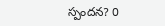స్పందన? 0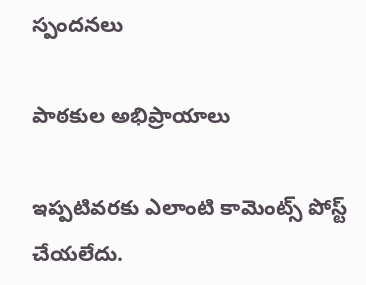స్పందనలు

పాఠకుల అభిప్రాయాలు

ఇప్పటివరకు ఎలాంటి కామెంట్స్ పోస్ట్ చేయలేదు.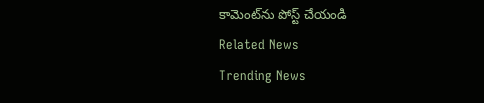కామెంట్‌ను పోస్ట్ చేయండి
Related News
Trending News